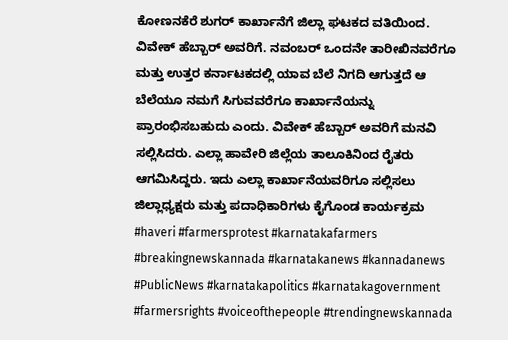ಕೋಣನಕೆರೆ ಶುಗರ್ ಕಾರ್ಖಾನೆಗೆ ಜಿಲ್ಲಾ ಘಟಕದ ವತಿಯಿಂದ. ವಿವೇಕ್ ಹೆಬ್ಬಾರ್ ಅವರಿಗೆ. ನವಂಬರ್ ಒಂದನೇ ತಾರೀಖಿನವರೆಗೂ ಮತ್ತು ಉತ್ತರ ಕರ್ನಾಟಕದಲ್ಲಿ ಯಾವ ಬೆಲೆ ನಿಗದಿ ಆಗುತ್ತದೆ ಆ ಬೆಲೆಯೂ ನಮಗೆ ಸಿಗುವವರೆಗೂ ಕಾರ್ಖಾನೆಯನ್ನು ಪ್ರಾರಂಭಿಸಬಹುದು ಎಂದು. ವಿವೇಕ್ ಹೆಬ್ಬಾರ್ ಅವರಿಗೆ ಮನವಿ ಸಲ್ಲಿಸಿದರು. ಎಲ್ಲಾ ಹಾವೇರಿ ಜಿಲ್ಲೆಯ ತಾಲೂಕಿನಿಂದ ರೈತರು ಆಗಮಿಸಿದ್ದರು. ಇದು ಎಲ್ಲಾ ಕಾರ್ಖಾನೆಯವರಿಗೂ ಸಲ್ಲಿಸಲು ಜಿಲ್ಲಾಧ್ಯಕ್ಷರು ಮತ್ತು ಪದಾಧಿಕಾರಿಗಳು ಕೈಗೊಂಡ ಕಾರ್ಯಕ್ರಮ #haveri #farmersprotest #karnatakafarmers #breakingnewskannada #karnatakanews #kannadanews #PublicNews #karnatakapolitics #karnatakagovernment #farmersrights #voiceofthepeople #trendingnewskannada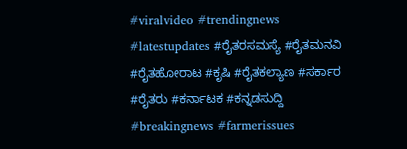#viralvideo #trendingnews #latestupdates #ರೈತರಸಮಸ್ಯೆ #ರೈತಮನವಿ #ರೈತಹೋರಾಟ #ಕೃಷಿ #ರೈತಕಲ್ಯಾಣ #ಸರ್ಕಾರ #ರೈತರು #ಕರ್ನಾಟಕ #ಕನ್ನಡಸುದ್ದಿ #breakingnews #farmerissues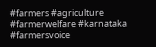#farmers #agriculture #farmerwelfare #karnataka #farmersvoice